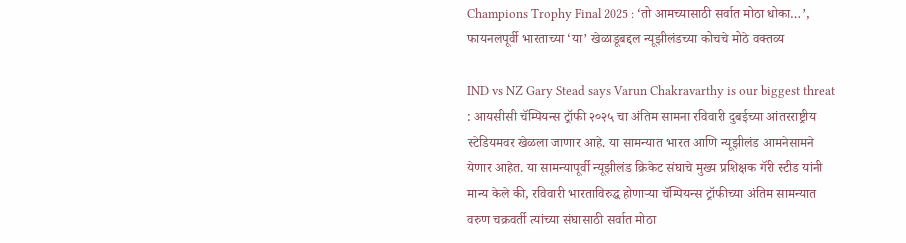Champions Trophy Final 2025 : ‘तो आमच्यासाठी सर्वात मोठा धोका…’, फायनलपूर्वी भारताच्या ‘या’ खेळाडूबद्दल न्यूझीलंडच्या कोचचे मोठे वक्तव्य

IND vs NZ Gary Stead says Varun Chakravarthy is our biggest threat : आयसीसी चॅम्पियन्स ट्रॉफी २०२५ चा अंतिम सामना रविवारी दुबईच्या आंतरराष्ट्रीय स्टेडियमवर खेळला जाणार आहे. या सामन्यात भारत आणि न्यूझीलंड आमनेसामने येणार आहेत. या सामन्यापूर्वी न्यूझीलंड क्रिकेट संघाचे मुख्य प्रशिक्षक गॅरी स्टीड यांनी मान्य केले की, रविवारी भारताविरुद्ध होणाऱ्या चॅम्पियन्स ट्रॉफीच्या अंतिम सामन्यात वरुण चक्रवर्ती त्यांच्या संघासाठी सर्वात मोठा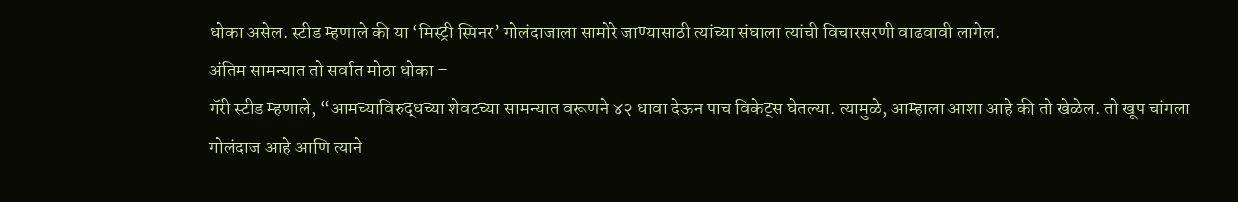धोका असेल. स्टीड म्हणाले की या ‘मिस्ट्री स्पिनर’ गोलंदाजाला सामोरे जाण्यासाठी त्यांच्या संघाला त्यांची विचारसरणी वाढवावी लागेल.
अंतिम सामन्यात तो सर्वात मोठा धोका –
गॅरी स्टीड म्हणाले, “आमच्याविरुद्धच्या शेवटच्या सामन्यात वरूणने ४२ धावा देऊन पाच विकेट्स घेतल्या. त्यामुळे, आम्हाला आशा आहे की तो खेळेल. तो खूप चांगला गोलंदाज आहे आणि त्याने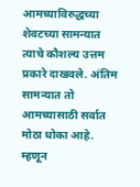आमच्याविरुद्धच्या शेवटच्या सामन्यात त्याचे कौशल्य उत्तम प्रकारे दाखवले. अंतिम सामन्यात तो आमच्यासाठी सर्वात मोठा धोका आहे. म्हणून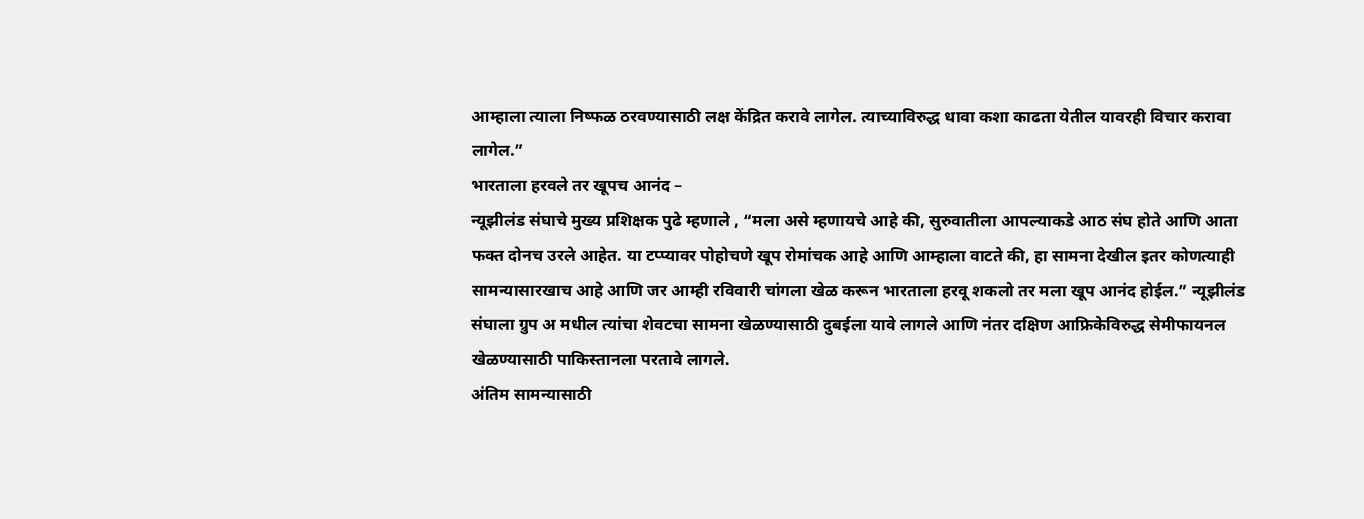आम्हाला त्याला निष्फळ ठरवण्यासाठी लक्ष केंद्रित करावे लागेल. त्याच्याविरुद्ध धावा कशा काढता येतील यावरही विचार करावा लागेल.”
भारताला हरवले तर खूपच आनंद –
न्यूझीलंड संघाचे मुख्य प्रशिक्षक पुढे म्हणाले , “मला असे म्हणायचे आहे की, सुरुवातीला आपल्याकडे आठ संघ होते आणि आता फक्त दोनच उरले आहेत. या टप्प्यावर पोहोचणे खूप रोमांचक आहे आणि आम्हाला वाटते की, हा सामना देखील इतर कोणत्याही सामन्यासारखाच आहे आणि जर आम्ही रविवारी चांगला खेळ करून भारताला हरवू शकलो तर मला खूप आनंद होईल.” न्यूझीलंड संघाला ग्रुप अ मधील त्यांचा शेवटचा सामना खेळण्यासाठी दुबईला यावे लागले आणि नंतर दक्षिण आफ्रिकेविरुद्ध सेमीफायनल खेळण्यासाठी पाकिस्तानला परतावे लागले.
अंतिम सामन्यासाठी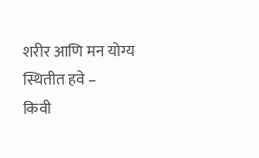शरीर आणि मन योग्य स्थितीत हवे –
किवी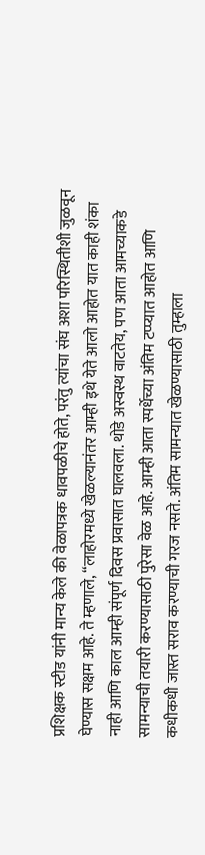प्रशिक्षक स्टीड यांनी मान्य केले की वेळापत्रक धावपळीचे होते, परंतु त्यांचा संघ अशा परिस्थितीशी जुळवून घेण्यास सक्षम आहे. ते म्हणाले, “लाहोरमध्ये खेळल्यानंतर आम्ही इथे येते आलो आहोत यात काही शंका नाही आणि काल आम्ही संपूर्ण दिवस प्रवासात घालवला. थोडे अस्वस्थ वाटतेय, पण आता आमच्याकडे सामन्याची तयारी करण्यासाठी पुरेसा वेळ आहे. आम्ही आता स्पर्धेच्या अंतिम टप्प्यात आहोत आणि कधीकधी जास्त सराव करण्याची गरज नसते. अंतिम सामन्यात खेळण्यासाठी तुम्हाला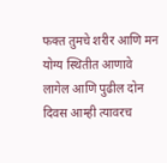फक्त तुमचे शरीर आणि मन योग्य स्थितीत आणावे लागेल आणि पुढील दोन दिवस आम्ही त्यावरच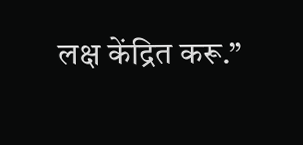लक्ष केंद्रित करू.”